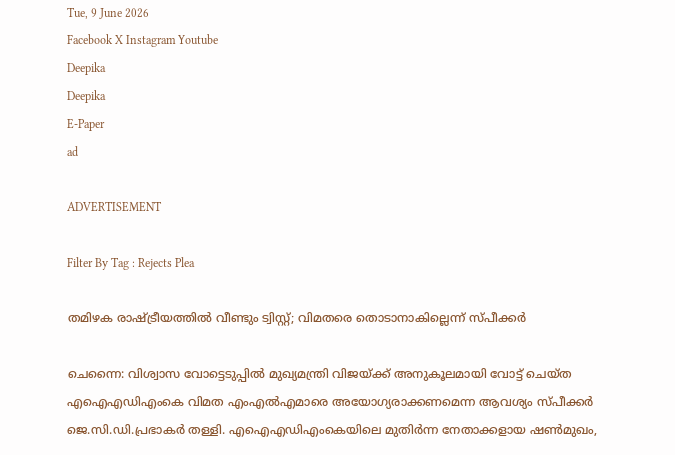Tue, 9 June 2026
Facebook X Instagram Youtube
Deepika
Deepika
E-Paper
ad

ADVERTISEMENT

Filter By Tag : Rejects Plea

തമിഴക രാഷ്ട്രീയത്തിൽ വീണ്ടും ട്വിസ്റ്റ്; വിമതരെ തൊടാനാകില്ലെന്ന് സ്പീക്കർ

ചെന്നൈ: വിശ്വാസ വോട്ടെടുപ്പിൽ മുഖ്യമന്ത്രി വിജയ്ക്ക് അനുകൂലമായി വോട്ട് ചെയ്ത എഐഎഡിഎംകെ വിമത എംഎൽഎമാരെ അയോഗ്യരാക്കണമെന്ന ആവശ്യം സ്‌പീക്കർ ജെ.സി.ഡി.പ്രഭാകർ തള്ളി. എഐഎഡിഎംകെയിലെ മുതിർന്ന നേതാക്കളായ ഷൺമുഖം,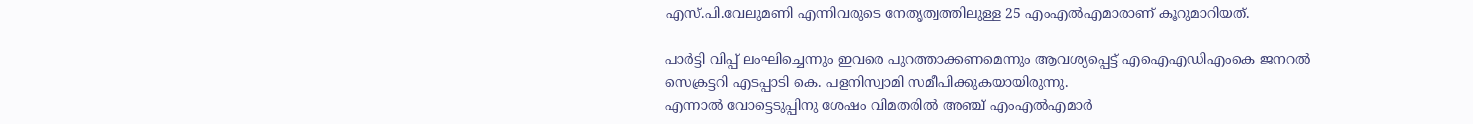എസ്.പി.വേലുമണി എന്നിവരുടെ നേതൃത്വത്തിലുള്ള 25 എംഎൽഎമാരാണ് കൂറുമാറിയത്.

പാർട്ടി വിപ്പ് ലംഘിച്ചെന്നും ഇവരെ പുറത്താക്കണമെന്നും ആവശ്യപ്പെട്ട് എഐഎഡിഎംകെ ജനറൽ സെക്രട്ടറി എടപ്പാടി കെ. പളനിസ്വാമി സമീപിക്കുകയായിരുന്നു.
എന്നാൽ വോട്ടെടുപ്പിനു ശേഷം വിമതരിൽ അഞ്ച് എംഎൽഎമാർ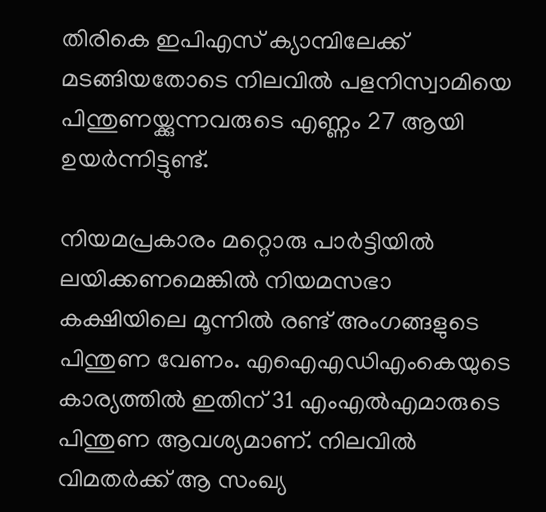തിരികെ ഇപിഎസ് ക്യാമ്പിലേക്ക് മടങ്ങിയതോടെ നിലവിൽ പളനിസ്വാമിയെ പിന്തുണയ്ക്കുന്നവരുടെ എണ്ണം 27 ആയി ഉയർന്നിട്ടുണ്ട്.

നിയമപ്രകാരം മറ്റൊരു പാർട്ടിയിൽ ലയിക്കണമെങ്കിൽ നിയമസഭാ കക്ഷിയിലെ മൂന്നിൽ രണ്ട് അംഗങ്ങളുടെ പിന്തുണ വേണം. എഐഎഡിഎംകെയുടെ കാര്യത്തിൽ ഇതിന് 31 എംഎൽഎമാരുടെ പിന്തുണ ആവശ്യമാണ്. നിലവിൽ വിമതർക്ക് ആ സംഖ്യ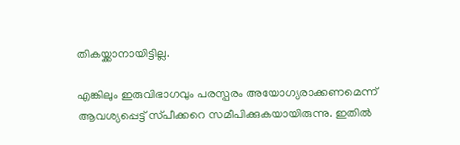തികയ്ക്കാനായിട്ടില്ല.

എങ്കിലും ഇരുവിഭാഗവും പരസ്പ‌രം അയോഗ്യരാക്കണമെന്ന് ആവശ്യപ്പെട്ട് സ്‌പീക്കറെ സമീപിക്കുകയായിരുന്നു. ഇതിൽ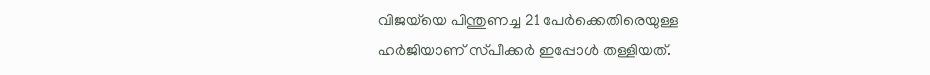വിജയ്‌യെ പിന്തുണച്ച 21 പേർക്കെതിരെയുള്ള ഹർജിയാണ് സ്‌പീക്കർ ഇപ്പോൾ തള്ളിയത്.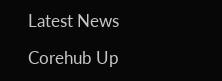Latest News

Corehub Up